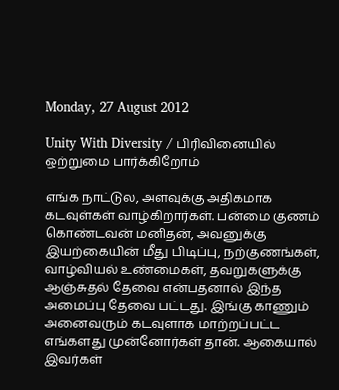Monday, 27 August 2012

Unity With Diversity / பிரிவினையில் ஒற்றுமை பார்க்கிறோம்

எங்க நாட்டுல, அளவுக்கு அதிகமாக கடவுள்கள் வாழ்கிறார்கள். பன்மை குணம் கொண்டவன் மனிதன், அவனுக்கு இயற்கையின் மீது பிடிப்பு, நற்குணங்கள், வாழ்வியல் உண்மைகள், தவறுகளுக்கு ஆஞ்சுதல் தேவை என்பதனால் இந்த அமைப்பு தேவை பட்டது. இங்கு காணும் அனைவரும் கடவுளாக மாற்றப்பட்ட எங்களது முன்னோர்கள் தான். ஆகையால் இவர்கள்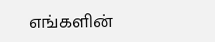எங்களின்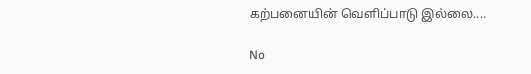கற்பனையின் வெளிப்பாடு இல்லை....

No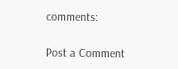comments:

Post a Comment